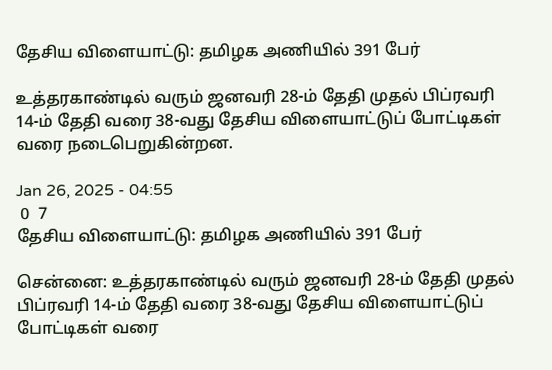தேசிய விளையாட்டு: தமிழக அணியில் 391 பேர்

உத்தரகாண்டில் வரும் ஜனவரி 28-ம் தேதி முதல் பிப்ரவரி 14-ம் தேதி வரை 38-வது தேசிய விளையாட்டுப் போட்டிகள் வரை நடைபெறுகின்றன.

Jan 26, 2025 - 04:55
 0  7
தேசிய விளையாட்டு: தமிழக அணியில் 391 பேர்

சென்னை: உத்தரகாண்டில் வரும் ஜனவரி 28-ம் தேதி முதல் பிப்ரவரி 14-ம் தேதி வரை 38-வது தேசிய விளையாட்டுப் போட்டிகள் வரை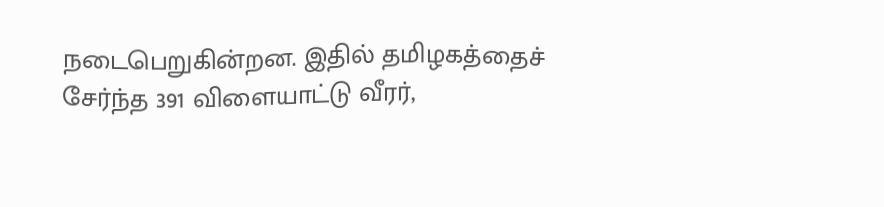நடைபெறுகின்றன. இதில் தமிழகத்தைச் சேர்ந்த 391 விளையாட்டு வீரர்,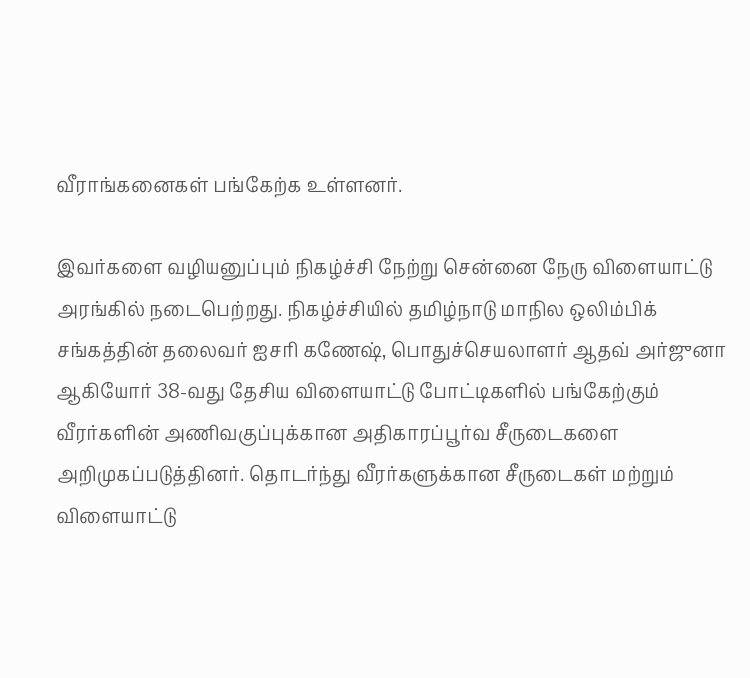வீராங்கனைகள் பங்கேற்க உள்ளனர்.

இவர்களை வழியனுப்பும் நிகழ்ச்சி நேற்று சென்னை நேரு விளையாட்டு அரங்கில் நடைபெற்றது. நிகழ்ச்சியில் தமிழ்நாடு மாநில ஒலிம்பிக் சங்கத்தின் தலைவர் ஐசரி கணேஷ், பொதுச்செயலாளர் ஆதவ் அர்ஜுனா ஆகியோர் 38-வது தேசிய விளையாட்டு போட்டிகளில் பங்கேற்கும் வீரர்களின் அணிவகுப்புக்கான அதிகாரப்பூர்வ சீருடைகளை அறிமுகப்படுத்தினர். தொடர்ந்து வீரர்களுக்கான சீருடைகள் மற்றும் விளையாட்டு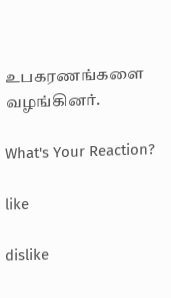உபகரணங்களை வழங்கினர்.

What's Your Reaction?

like

dislike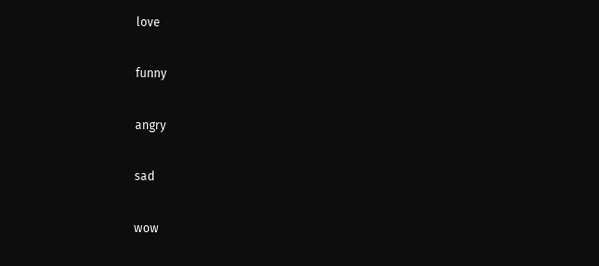love

funny

angry

sad

wow